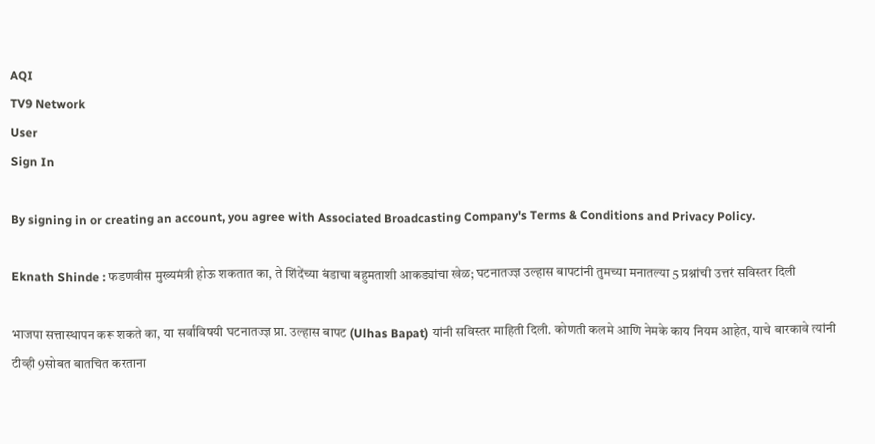AQI
TV9 Network
User
Sign In

By signing in or creating an account, you agree with Associated Broadcasting Company's Terms & Conditions and Privacy Policy.

Eknath Shinde : फडणवीस मुख्यमंत्री होऊ शकतात का, ते शिंदेंच्या बंडाचा बहुमताशी आकड्यांचा खेळ; घटनातज्ज्ञ उल्हास बापटांनी तुमच्या मनातल्या 5 प्रश्नांची उत्तरं सविस्तर दिली

भाजपा सत्तास्थापन करू शकते का, या सर्वांविषयी घटनातज्ज्ञ प्रा. उल्हास बापट (Ulhas Bapat) यांनी सविस्तर माहिती दिली. कोणती कलमे आणि नेमके काय नियम आहेत, याचे बारकावे त्यांनी टीव्ही 9सोबत बातचित करताना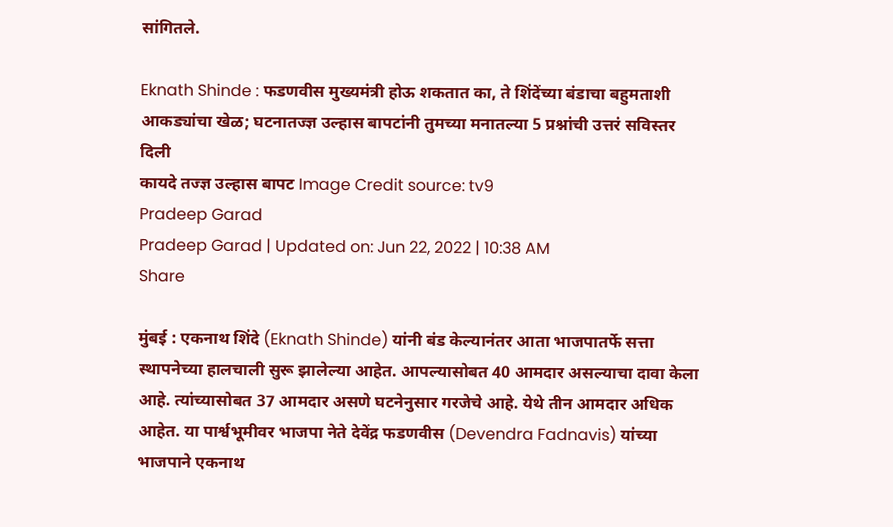सांगितले.

Eknath Shinde : फडणवीस मुख्यमंत्री होऊ शकतात का, ते शिंदेंच्या बंडाचा बहुमताशी आकड्यांचा खेळ; घटनातज्ज्ञ उल्हास बापटांनी तुमच्या मनातल्या 5 प्रश्नांची उत्तरं सविस्तर दिली
कायदे तज्ज्ञ उल्हास बापट Image Credit source: tv9
Pradeep Garad
Pradeep Garad | Updated on: Jun 22, 2022 | 10:38 AM
Share

मुंबई : एकनाथ शिंदे (Eknath Shinde) यांनी बंड केल्यानंतर आता भाजपातर्फे सत्ता स्थापनेच्या हालचाली सुरू झालेल्या आहेत. आपल्यासोबत 40 आमदार असल्याचा दावा केला आहे. त्यांच्यासोबत 37 आमदार असणे घटनेनुसार गरजेचे आहे. येथे तीन आमदार अधिक आहेत. या पार्श्वभूमीवर भाजपा नेते देवेंद्र फडणवीस (Devendra Fadnavis) यांच्या भाजपाने एकनाथ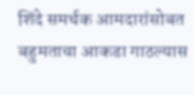शिंदे समर्थक आमदारांसोबत बहुमताचा आकडा गाठल्यास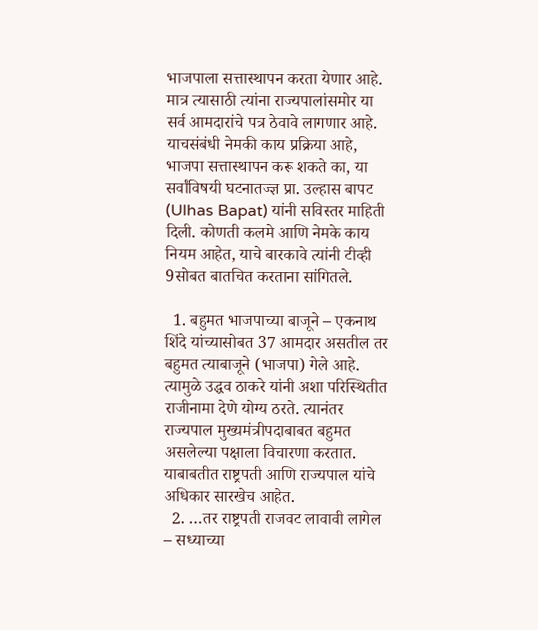भाजपाला सत्तास्थापन करता येणार आहे. मात्र त्यासाठी त्यांना राज्यपालांसमोर या सर्व आमदारांचे पत्र ठेवावे लागणार आहे. याचसंबंधी नेमकी काय प्रक्रिया आहे, भाजपा सत्तास्थापन करू शकते का, या सर्वांविषयी घटनातज्ज्ञ प्रा. उल्हास बापट (Ulhas Bapat) यांनी सविस्तर माहिती दिली. कोणती कलमे आणि नेमके काय नियम आहेत, याचे बारकावे त्यांनी टीव्ही 9सोबत बातचित करताना सांगितले.

  1. बहुमत भाजपाच्या बाजूने – एकनाथ शिंदे यांच्यासोबत 37 आमदार असतील तर बहुमत त्याबाजूने (भाजपा) गेले आहे. त्यामुळे उद्धव ठाकरे यांनी अशा परिस्थितीत राजीनामा देणे योग्य ठरते. त्यानंतर राज्यपाल मुख्यमंत्रीपदाबाबत बहुमत असलेल्या पक्षाला विचारणा करतात. याबाबतीत राष्ट्रपती आणि राज्यपाल यांचे अधिकार सारखेच आहेत.
  2. …तर राष्ट्रपती राजवट लावावी लागेल – सध्याच्या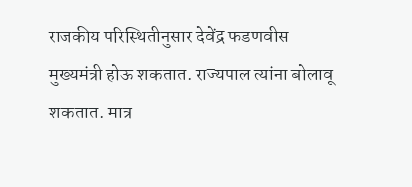राजकीय परिस्थितीनुसार देवेंद्र फडणवीस मुख्यमंत्री होऊ शकतात. राज्यपाल त्यांना बोलावू शकतात. मात्र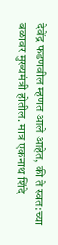देवेंद्र फडणवील म्हणत आले आहेत, की ते स्वत:च्या बळावर मुख्यमंत्री होतील. मात्र एकनाथ शिंदे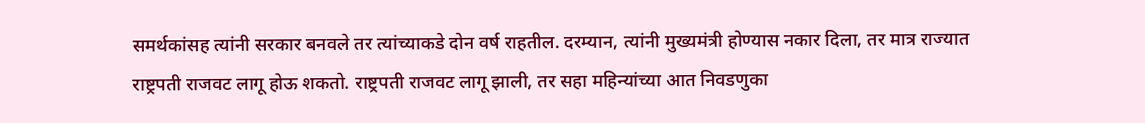समर्थकांसह त्यांनी सरकार बनवले तर त्यांच्याकडे दोन वर्ष राहतील. दरम्यान, त्यांनी मुख्यमंत्री होण्यास नकार दिला, तर मात्र राज्यात राष्ट्रपती राजवट लागू होऊ शकतो. राष्ट्रपती राजवट लागू झाली, तर सहा महिन्यांच्या आत निवडणुका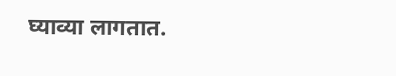घ्याव्या लागतात.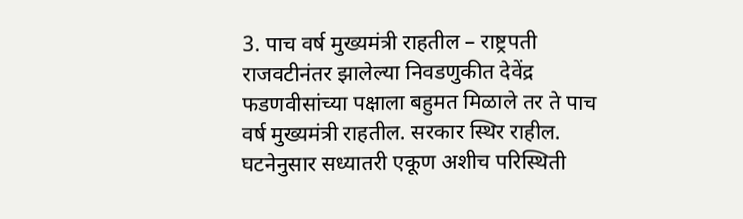3. पाच वर्ष मुख्यमंत्री राहतील – राष्ट्रपती राजवटीनंतर झालेल्या निवडणुकीत देवेंद्र फडणवीसांच्या पक्षाला बहुमत मिळाले तर ते पाच वर्ष मुख्यमंत्री राहतील. सरकार स्थिर राहील. घटनेनुसार सध्यातरी एकूण अशीच परिस्थिती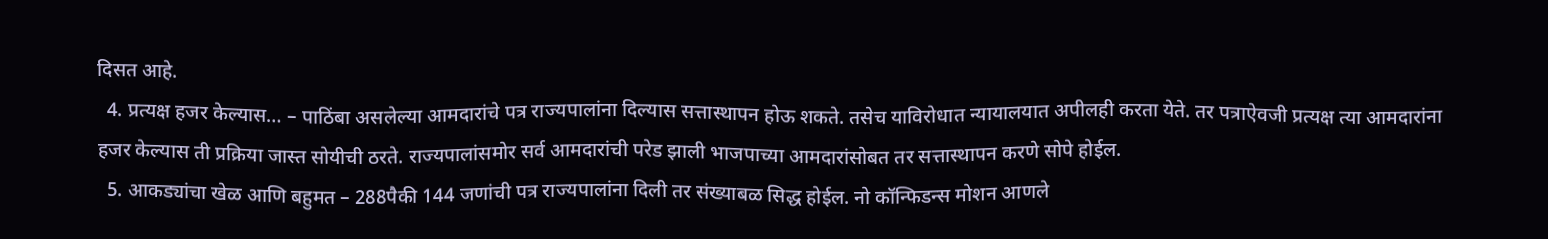दिसत आहे.
  4. प्रत्यक्ष हजर केल्यास… – पाठिंबा असलेल्या आमदारांचे पत्र राज्यपालांना दिल्यास सत्तास्थापन होऊ शकते. तसेच याविरोधात न्यायालयात अपीलही करता येते. तर पत्राऐवजी प्रत्यक्ष त्या आमदारांना हजर केल्यास ती प्रक्रिया जास्त सोयीची ठरते. राज्यपालांसमोर सर्व आमदारांची परेड झाली भाजपाच्या आमदारांसोबत तर सत्तास्थापन करणे सोपे होईल.
  5. आकड्यांचा खेळ आणि बहुमत – 288पैकी 144 जणांची पत्र राज्यपालांना दिली तर संख्याबळ सिद्ध होईल. नो कॉन्फिडन्स मोशन आणले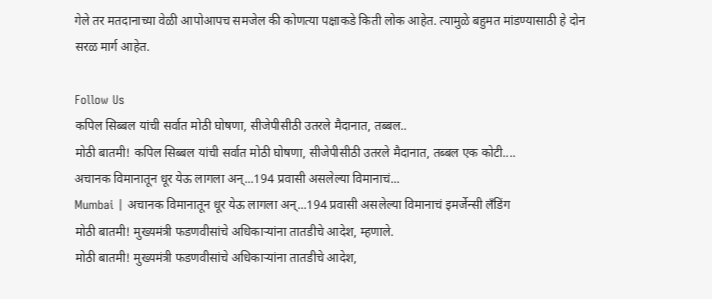गेले तर मतदानाच्या वेळी आपोआपच समजेल की कोणत्या पक्षाकडे किती लोक आहेत. त्यामुळे बहुमत मांडण्यासाठी हे दोन सरळ मार्ग आहेत.

Follow Us
कपिल सिब्बल यांची सर्वात मोठी घोषणा, सीजेपीसीठी उतरले मैदानात, तब्बल..
मोठी बातमी! कपिल सिब्बल यांची सर्वात मोठी घोषणा, सीजेपीसीठी उतरले मैदानात, तब्बल एक कोटी....
अचानक विमानातून धूर येऊ लागला अन्...194 प्रवासी असलेल्या विमानाचं...
Mumbai | अचानक विमानातून धूर येऊ लागला अन्...194 प्रवासी असलेल्या विमानाचं इमर्जेन्सी लँडिंग
मोठी बातमी! मुख्यमंत्री फडणवीसांचे अधिकाऱ्यांना तातडीचे आदेश, म्हणाले.
मोठी बातमी! मुख्यमंत्री फडणवीसांचे अधिकाऱ्यांना तातडीचे आदेश,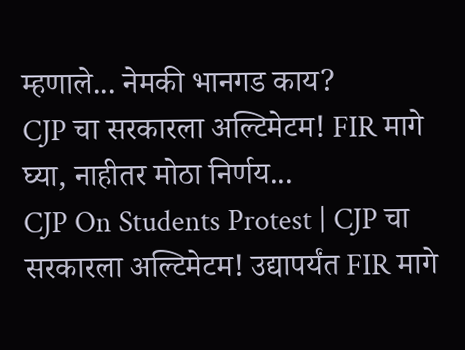म्हणाले... नेमकी भानगड काय?
CJP चा सरकारला अल्टिमेटम! FIR मागे घ्या, नाहीतर मोठा निर्णय...
CJP On Students Protest | CJP चा सरकारला अल्टिमेटम! उद्यापर्यंत FIR मागे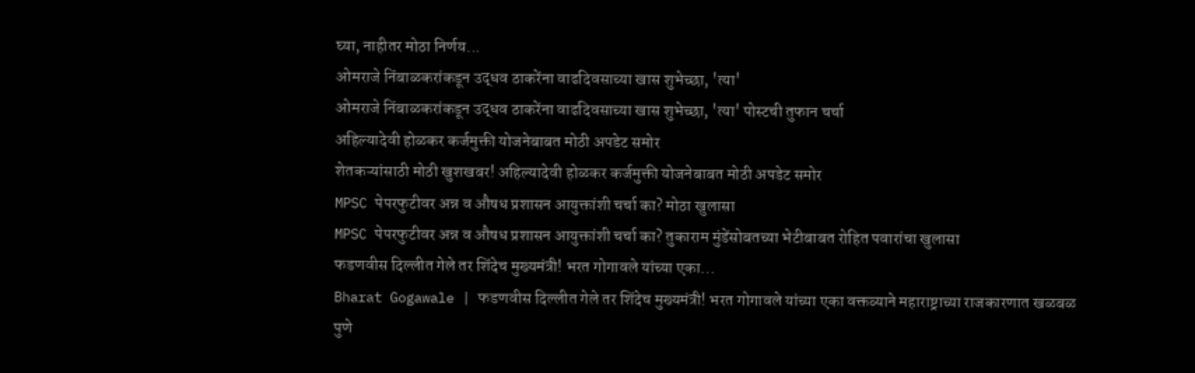घ्या, नाहीतर मोठा निर्णय...
ओमराजे निंबाळकरांकडून उद्धव ठाकरेंना वाढदिवसाच्या खास शुभेच्छा, 'त्या'
ओमराजे निंबाळकरांकडून उद्धव ठाकरेंना वाढदिवसाच्या खास शुभेच्छा, 'त्या' पोस्टची तुफान चर्चा
अहिल्यादेवी होळकर कर्जमुक्ती योजनेबाबत मोठी अपडेट समोर
शेतकऱ्यांसाठी मोठी खुशखबर! अहिल्यादेवी होळकर कर्जमुक्ती योजनेबाबत मोठी अपडेट समोर
MPSC पेपरफुटीवर अन्न व औषध प्रशासन आयुक्तांशी चर्चा का? मोठा खुलासा
MPSC पेपरफुटीवर अन्न व औषध प्रशासन आयुक्तांशी चर्चा का? तुकाराम मुंडेंसोबतच्या भेटीबाबत रोहित पवारांचा खुलासा
फडणवीस दिल्लीत गेले तर शिंदेच मुख्यमंत्री! भरत गोगावले यांच्या एका...
Bharat Gogawale | फडणवीस दिल्लीत गेले तर शिंदेच मुख्यमंत्री! भरत गोगावले यांच्या एका वक्तव्याने महाराष्ट्राच्या राजकारणात खळबळ
पुणे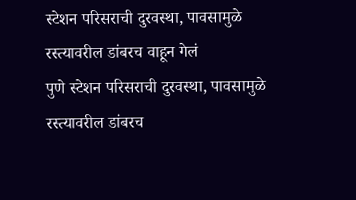स्टेशन परिसराची दुरवस्था, पावसामुळे रस्त्यावरील डांबरच वाहून गेलं
पुणे स्टेशन परिसराची दुरवस्था, पावसामुळे रस्त्यावरील डांबरच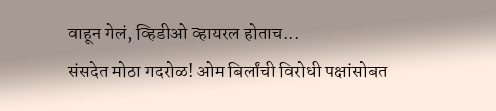वाहून गेलं, व्हिडीओ व्हायरल होताच...
संसदेत मोठा गदरोळ! ओम बिर्लांची विरोधी पक्षांसोबत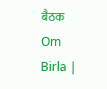बैठक
Om Birla |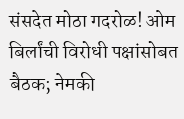संसदेत मोठा गदरोळ! ओम बिर्लांची विरोधी पक्षांसोबत बैठक; नेमकी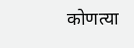कोणत्या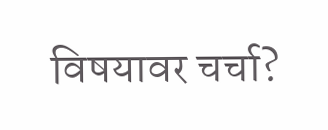विषयावर चर्चा?